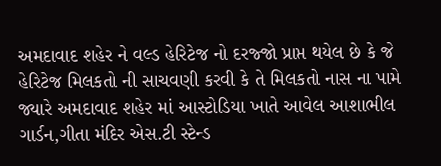અમદાવાદ શહેર ને વલ્ડ હેરિટેજ નો દરજ્જો પ્રાપ્ત થયેલ છે કે જે હેરિટેજ મિલકતો ની સાચવણી કરવી કે તે મિલકતો નાસ ના પામે જ્યારે અમદાવાદ શહેર માં આસ્ટોડિયા ખાતે આવેલ આશાભીલ ગાર્ડન,ગીતા મંદિર એસ.ટી સ્ટેન્ડ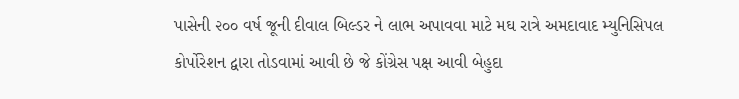પાસેની ૨૦૦ વર્ષ જૂની દીવાલ બિલ્ડર ને લાભ અપાવવા માટે મઘ રાત્રે અમદાવાદ મ્યુનિસિપલ કોર્પોરેશન દ્વારા તોડવામાં આવી છે જે કોંગ્રેસ પક્ષ આવી બેહુદા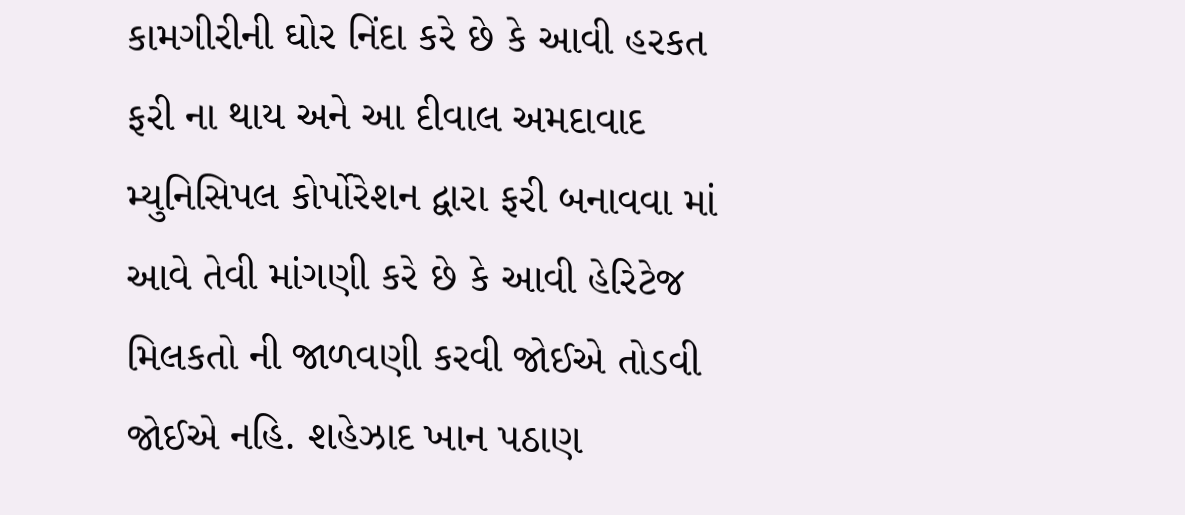કામગીરીની ઘોર નિંદા કરે છે કે આવી હરકત ફરી ના થાય અને આ દીવાલ અમદાવાદ મ્યુનિસિપલ કોર્પોરેશન દ્વારા ફરી બનાવવા માં આવે તેવી માંગણી કરે છે કે આવી હેરિટેજ મિલકતો ની જાળવણી કરવી જોઈએ તોડવી જોઈએ નહિ. શહેઝાદ ખાન પઠાણ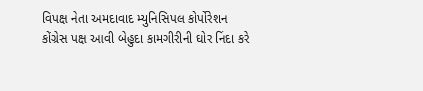વિપક્ષ નેતા અમદાવાદ મ્યુનિસિપલ કોર્પોરેશન
કોંગ્રેસ પક્ષ આવી બેહુદા કામગીરીની ઘોર નિંદા કરે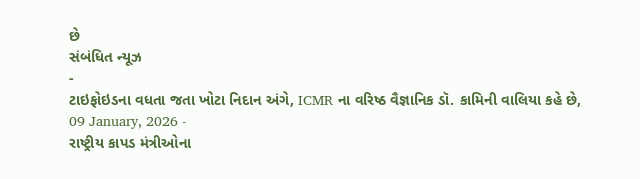છે
સંબંધિત ન્યૂઝ
-
ટાઇફોઇડના વધતા જતા ખોટા નિદાન અંગે, ICMR ના વરિષ્ઠ વૈજ્ઞાનિક ડૉ. કામિની વાલિયા કહે છે,
09 January, 2026 -
રાષ્ટ્રીય કાપડ મંત્રીઓના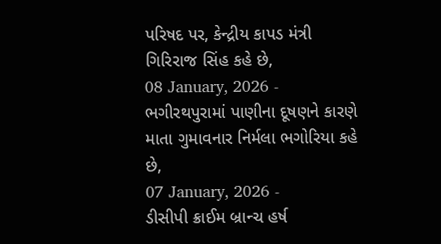પરિષદ પર, કેન્દ્રીય કાપડ મંત્રી ગિરિરાજ સિંહ કહે છે,
08 January, 2026 -
ભગીરથપુરામાં પાણીના દૂષણને કારણે માતા ગુમાવનાર નિર્મલા ભગોરિયા કહે છે,
07 January, 2026 -
ડીસીપી ક્રાઈમ બ્રાન્ચ હર્ષ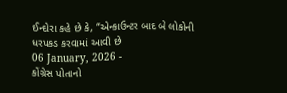ઈન્દોરા કહે છે કે, “એન્કાઉન્ટર બાદ બે લોકોની ધરપકડ કરવામાં આવી છે
06 January, 2026 -
કોંગ્રેસ પોતાનો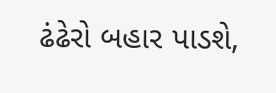ઢંઢેરો બહાર પાડશે,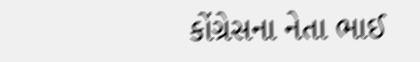કોંગ્રેસના નેતા ભાઈ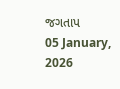જગતાપ
05 January, 2026